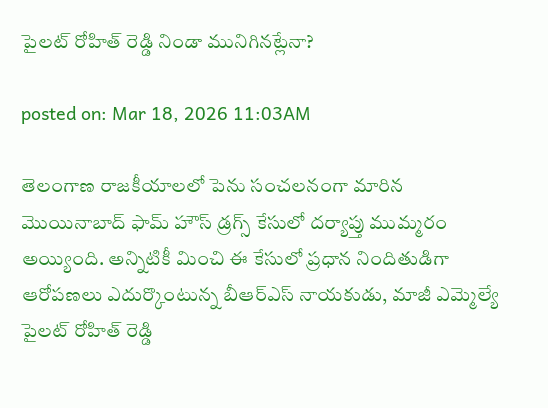పైలట్ రోహిత్ రెడ్డి నిండా మునిగినట్లేనా?

posted on: Mar 18, 2026 11:03AM

తెలంగాణ రాజకీయాలలో పెను సంచలనంగా మారిన మొయినాబాద్ ఫామ్ హౌస్ డ్రగ్స్ కేసులో దర్యాప్తు ముమ్మరం అయ్యింది. అన్నిటికీ మించి ఈ కేసులో ప్రధాన నిందితుడిగా ఆరోపణలు ఎదుర్కొంటున్న బీఆర్ఎస్ నాయకుడు, మాజీ ఎమ్మెల్యే పైలట్ రోహిత్ రెడ్డి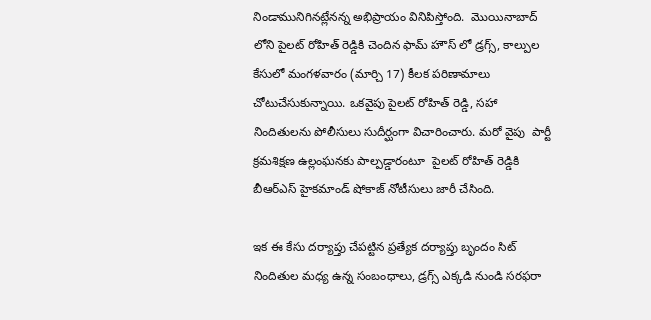నిండామునిగినట్లేనన్న అభిప్రాయం వినిపిస్తోంది.  మొయినాబాద్ లోని పైలట్ రోహిత్ రెడ్డికి చెందిన ఫామ్ హౌస్ లో డ్రగ్స్, కాల్పుల కేసులో మంగళవారం (మార్చి 17) కీలక పరిణామాలు చోటుచేసుకున్నాయి. ఒకవైపు పైలట్ రోహిత్ రెడ్డి, సహా  నిందితులను పోలీసులు సుదీర్ఘంగా విచారించారు. మరో వైపు  పార్టీ క్రమశిక్షణ ఉల్లంఘనకు పాల్పడ్డారంటూ  పైలట్ రోహిత్ రెడ్డికి బీఆర్ఎస్ హైకమాండ్ షోకాజ్ నోటీసులు జారీ చేసింది.

ఇక ఈ కేసు దర్యాప్తు చేపట్టిన ప్రత్యేక దర్యాప్తు బృందం సిట్ నిందితుల మధ్య ఉన్న సంబంధాలు, డ్రగ్స్ ఎక్కడి నుండి సరఫరా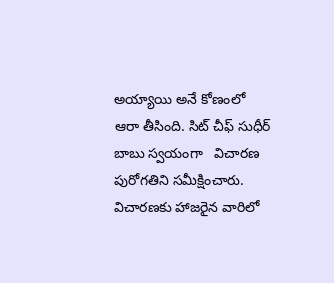అయ్యాయి అనే కోణంలో   ఆరా తీసింది. సిట్ చీఫ్ సుధీర్ బాబు స్వయంగా   విచారణ పురోగతిని సమీక్షించారు. విచారణకు హాజరైన వారిలో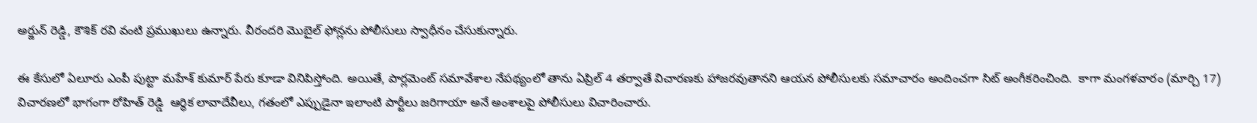అర్జున్ రెడ్డి, కౌశిక్ రవి వంటి ప్రముఖులు ఉన్నారు. వీరందరి మొబైల్ ఫోన్లను పోలీసులు స్వాధీనం చేసుకున్నారు.

ఈ కేసులో ఏలూరు ఎంపీ పుట్టా మహేశ్ కుమార్ పేరు కూడా వినిపిస్తోంది. అయితే, పార్లమెంట్ సమావేశాల నేపథ్యంలో తాను ఏప్రిల్ 4 తర్వాతే విచారణకు హాజరవుతానని ఆయన పోలీసులకు సమాచారం అందించగా సిట్ అంగీకరించింది.  కాగా మంగళవారం (మార్చి 17) విచారణలో భాగంగా రోహిత్ రెడ్డి  ఆర్థిక లావాదేవీలు, గతంలో ఎప్పుడైనా ఇలాంటి పార్టీలు జరిగాయా అనే అంశాలపై పోలీసులు విచారించారు.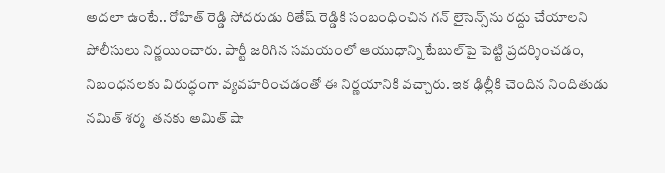అదలా ఉంటే.. రోహిత్ రెడ్డి సోదరుడు రితేష్ రెడ్డికి సంబంధించిన గన్ లైసెన్స్‌ను రద్దు చేయాలని పోలీసులు నిర్ణయించారు. పార్టీ జరిగిన సమయంలో ఆయుధాన్ని టేబుల్‌పై పెట్టి ప్రదర్శించడం, నిబంధనలకు విరుద్ధంగా వ్యవహరించడంతో ఈ నిర్ణయానికి వచ్చారు. ఇక ఢిల్లీకి చెందిన నిందితుడు నమిత్ శర్మ  తనకు అమిత్ షా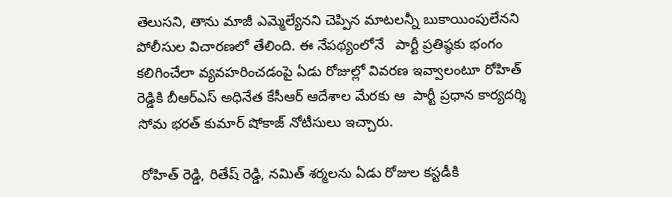తెలుసని, తాను మాజీ ఎమ్మెల్యేనని చెప్పిన మాటలన్నీ బుకాయింపులేనని పోలీసుల విచారణలో తేలింది. ఈ నేపథ్యంలోనే   పార్టీ ప్రతిష్ఠకు భంగం కలిగించేలా వ్యవహరించడంపై ఏడు రోజుల్లో వివరణ ఇవ్వాలంటూ రోహిత్ రెడ్డికి బీఆర్ఎస్ అధినేత కేసీఆర్ ఆదేశాల మేరకు ఆ  పార్టీ ప్రధాన కార్యదర్శి సోమ భరత్ కుమార్ షోకాజ్ నోటీసులు ఇచ్చారు.

 రోహిత్ రెడ్డి, రితేష్ రెడ్డి, నమిత్ శర్మలను ఏడు రోజుల కస్టడీకి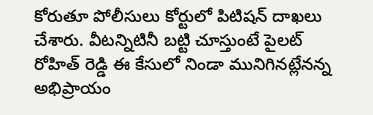కోరుతూ పోలీసులు కోర్టులో పిటిషన్ దాఖలు చేశారు. వీటన్నిటినీ బట్టి చూస్తుంటే పైలట్ రోహిత్ రెడ్డి ఈ కేసులో నిండా మునిగినట్లేనన్న అభిప్రాయం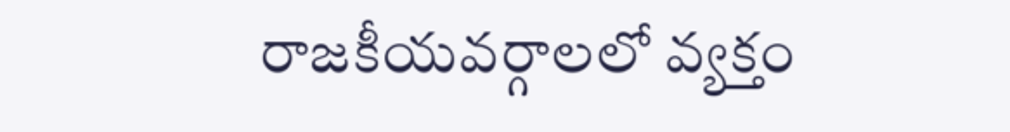రాజకీయవర్గాలలో వ్యక్తం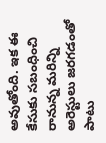అవుతోంది. ఇక ఈ కేసుకు సబంధించి రానున్న మరిన్ని అరెస్టులు జరగడంతో పాటు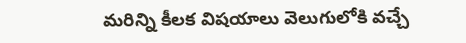మరిన్ని కీలక విషయాలు వెలుగులోకి వచ్చే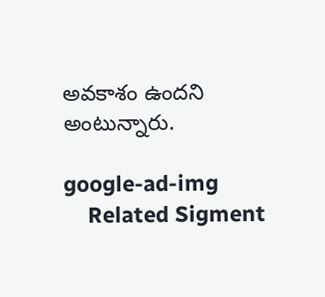అవకాశం ఉందని అంటున్నారు.

google-ad-img
    Related Sigment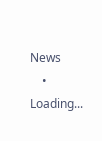News
    • Loading...